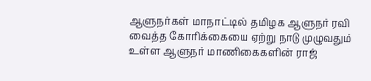ஆளுநர்கள் மாநாட்டில் தமிழக ஆளுநர் ரவி வைத்த கோரிக்கையை ஏற்று நாடு முழுவதும் உள்ள ஆளுநர் மாணிகைகளின் ராஜ்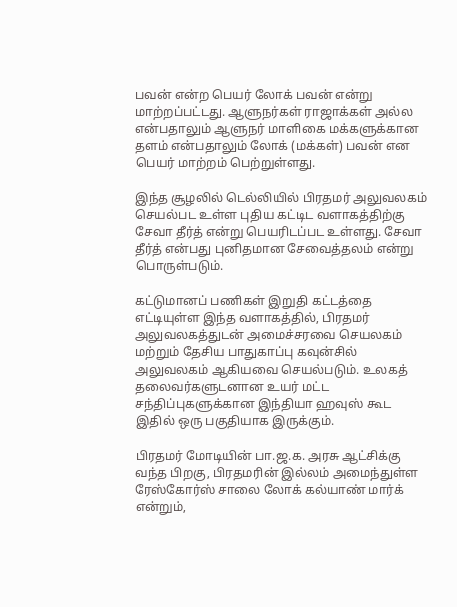பவன் என்ற பெயர் லோக் பவன் என்று மாற்றப்பட்டது. ஆளுநர்கள் ராஜாக்கள் அல்ல என்பதாலும் ஆளுநர் மாளிகை மக்களுக்கான தளம் என்பதாலும் லோக் (மக்கள்) பவன் என பெயர் மாற்றம் பெற்றுள்ளது.

இந்த சூழலில் டெல்லியில் பிரதமர் அலுவலகம் செயல்பட உள்ள புதிய கட்டிட வளாகத்திற்கு சேவா தீர்த் என்று பெயரிடப்பட உள்ளது. சேவா தீர்த் என்பது புனிதமான சேவைத்தலம் என்று பொருள்படும்.

கட்டுமானப் பணிகள் இறுதி கட்டத்தை எட்டியுள்ள இந்த வளாகத்தில், பிரதமர் அலுவலகத்துடன் அமைச்சரவை செயலகம் மற்றும் தேசிய பாதுகாப்பு கவுன்சில் அலுவலகம் ஆகியவை செயல்படும். உலகத் தலைவர்களுடனான உயர் மட்ட சந்திப்புகளுக்கான இந்தியா ஹவுஸ் கூட இதில் ஒரு பகுதியாக இருக்கும்.

பிரதமர் மோடியின் பா.ஜ.க. அரசு ஆட்சிக்கு வந்த பிறகு, பிரதமரின் இல்லம் அமைந்துள்ள ரேஸ்கோர்ஸ் சாலை லோக் கல்யாண் மார்க் என்றும்,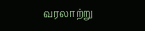வரலாற்று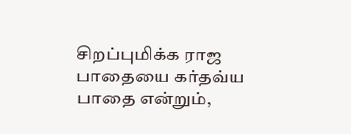சிறப்புமிக்க ராஜ பாதையை கர்தவ்ய பாதை என்றும்,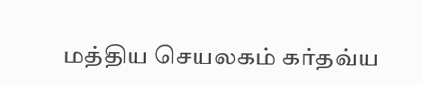மத்திய செயலகம் கர்தவ்ய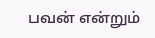பவன் என்றும்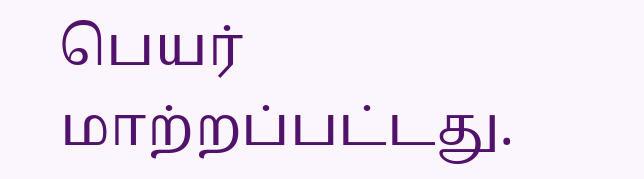பெயர் மாற்றப்பட்டது.